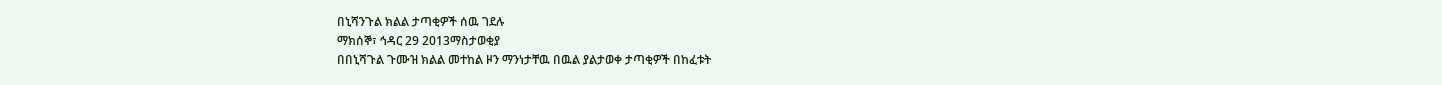በኒሻንጉል ክልል ታጣቂዎች ሰዉ ገደሉ
ማክሰኞ፣ ኅዳር 29 2013ማስታወቂያ
በበኒሻጉል ጉሙዝ ክልል መተከል ዞን ማንነታቸዉ በዉል ያልታወቀ ታጣቂዎች በከፈቱት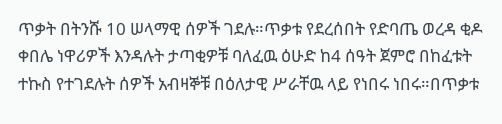ጥቃት በትንሹ 10 ሠላማዊ ሰዎች ገደሉ።ጥቃቱ የደረሰበት የድባጤ ወረዳ ቂዶ ቀበሌ ነዋሪዎች እንዳሉት ታጣቂዎቹ ባለፈዉ ዕሁድ ከ4 ሰዓት ጀምሮ በከፈቱት ተኩስ የተገደሉት ሰዎች አብዛኞቹ በዕለታዊ ሥራቸዉ ላይ የነበሩ ነበሩ።በጥቃቱ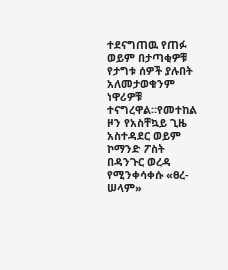ተደናግጠዉ የጠፉ ወይም በታጣቂዎቹ የታግቱ ሰዎች ያሉበት አለመታወቁንም ነዋሪዎቹ ተናግረዋል።የመተከል ዞን የአስቸኳይ ጊዜ አስተዳደር ወይም ኮማንድ ፖስት በዳንጉር ወረዳ የሚንቀሳቀሱ «ፀረ-ሠላም»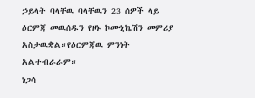ኃይላት ባላቸዉ ባላቸዉን 23 ሰዎች ላይ ዕርምጃ መዉሰዱን የዞኑ ኮሙኒኬሽን መምሪያ አስታዉቋል።የዕርምጃዉ ምንነት አልተብራራም።
ነጋሳ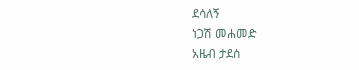ደሳለኝ
ነጋሽ መሐመድ
አዜብ ታደሰ